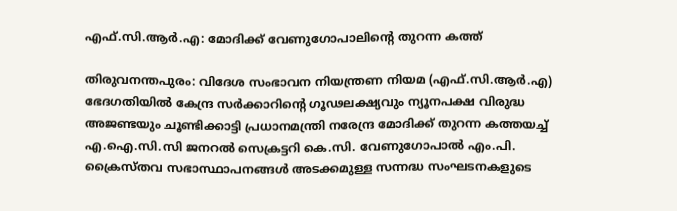എഫ്.സി.ആർ.എ: മോദിക്ക് വേണുഗോപാലിന്‍റെ തുറന്ന കത്ത്

തിരുവനന്തപുരം: വിദേശ സംഭാവന നിയന്ത്രണ നിയമ (എഫ്.സി.ആർ.എ) ഭേദഗതിയിൽ കേന്ദ്ര സർക്കാറിന്‍റെ ഗൂഢലക്ഷ്യവും ന്യൂനപക്ഷ വിരുദ്ധ അജണ്ടയും ചൂണ്ടിക്കാട്ടി പ്രധാനമന്ത്രി നരേന്ദ്ര മോദിക്ക് തുറന്ന കത്തയച്ച് എ.ഐ.സി.സി ജനറൽ സെക്രട്ടറി കെ.സി. വേണുഗോപാൽ എം.പി. ക്രൈസ്തവ സഭാസ്ഥാപനങ്ങൾ അടക്കമുള്ള സന്നദ്ധ സംഘടനകളുടെ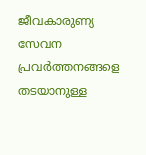ജീവകാരുണ്യ സേവന പ്രവർത്തനങ്ങളെ തടയാനുള്ള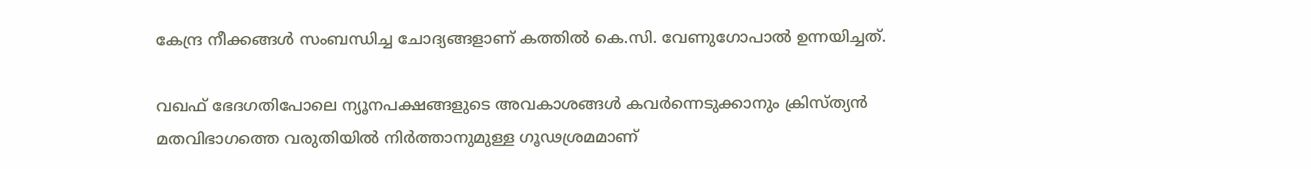കേന്ദ്ര നീക്കങ്ങൾ സംബന്ധിച്ച ചോദ്യങ്ങളാണ് കത്തിൽ കെ.സി. വേണുഗോപാൽ ഉന്നയിച്ചത്.

വഖഫ് ഭേദഗതിപോലെ ന്യൂനപക്ഷങ്ങളുടെ അവകാശങ്ങൾ കവർന്നെടുക്കാനും ക്രിസ്ത്യൻ മതവിഭാഗത്തെ വരുതിയിൽ നിർത്താനുമുള്ള ഗൂഢശ്രമമാണ്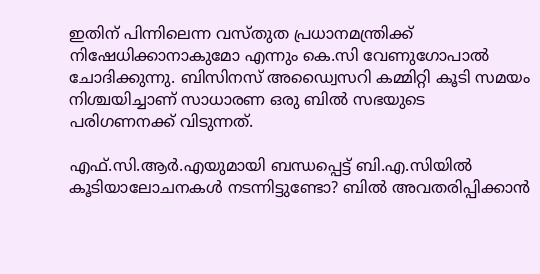ഇതിന് പിന്നിലെന്ന വസ്തുത പ്രധാനമന്ത്രിക്ക് നിഷേധിക്കാനാകുമോ എന്നും കെ.സി വേണുഗോപാൽ ചോദിക്കുന്നു. ബിസിനസ് അഡ്വൈസറി കമ്മിറ്റി കൂടി സമയം നിശ്ചയിച്ചാണ് സാധാരണ ഒരു ബില്‍ സഭയുടെ പരിഗണനക്ക് വിടുന്നത്.

എഫ്.സി.ആർ.എയുമായി ബന്ധപ്പെട്ട് ബി.എ.സിയിൽ കൂടിയാലോചനകൾ നടന്നിട്ടുണ്ടോ? ബിൽ അവതരിപ്പിക്കാൻ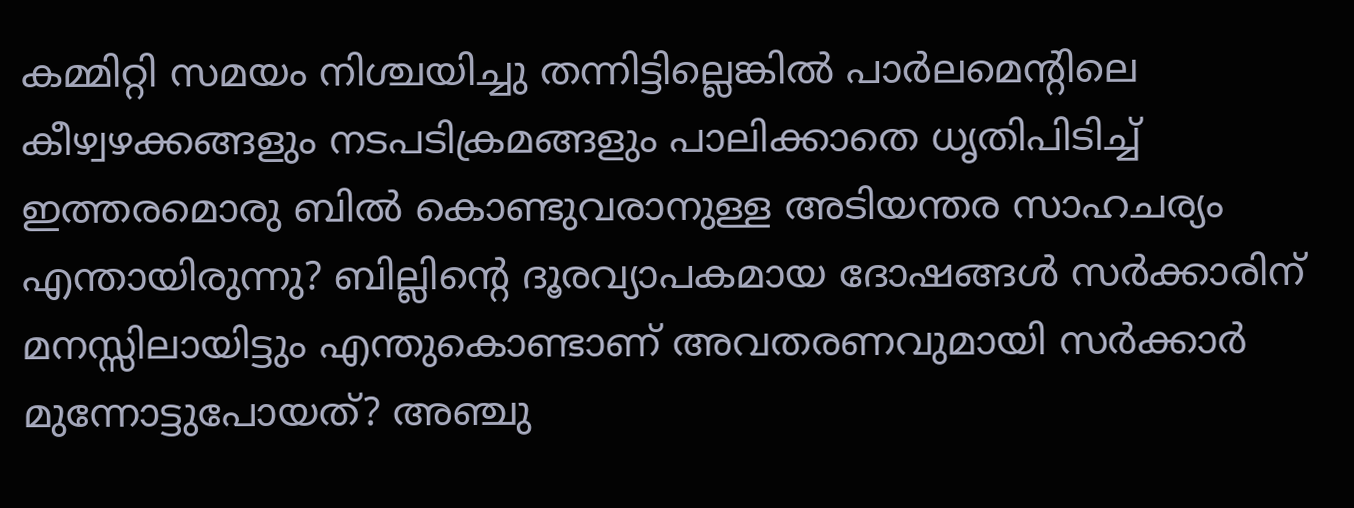കമ്മിറ്റി സമയം നിശ്ചയിച്ചു തന്നിട്ടില്ലെങ്കിൽ പാർലമെന്റിലെ കീഴ്വഴക്കങ്ങളും നടപടിക്രമങ്ങളും പാലിക്കാതെ ധൃതിപിടിച്ച് ഇത്തരമൊരു ബിൽ കൊണ്ടുവരാനുള്ള അടിയന്തര സാഹചര്യം എന്തായിരുന്നു? ബില്ലിന്റെ ദൂരവ്യാപകമായ ദോഷങ്ങൾ സർക്കാരിന് മനസ്സിലായിട്ടും എന്തുകൊണ്ടാണ് അവതരണവുമായി സർക്കാർ മുന്നോട്ടുപോയത്? അഞ്ചു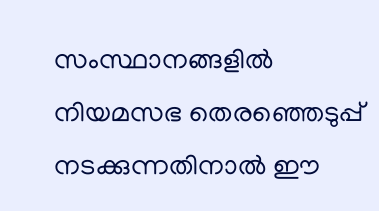സംസ്ഥാനങ്ങളില്‍ നിയമസഭ തെരഞ്ഞെടുപ്പ് നടക്കുന്നതിനാല്‍ ഈ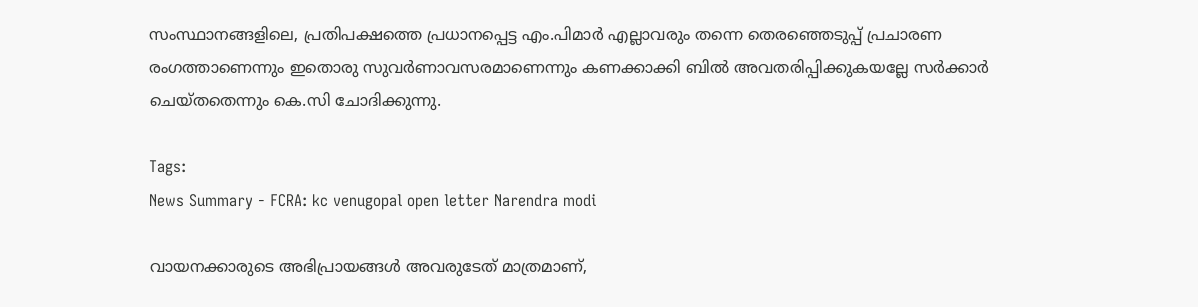സംസ്ഥാനങ്ങളിലെ, പ്രതിപക്ഷത്തെ പ്രധാനപ്പെട്ട എം.പിമാര്‍ എല്ലാവരും തന്നെ തെരഞ്ഞെടുപ്പ് പ്രചാരണ രംഗത്താണെന്നും ഇതൊരു സുവര്‍ണാവസരമാണെന്നും കണക്കാക്കി ബില്‍ അവതരിപ്പിക്കുകയല്ലേ സർക്കാർ ചെയ്തതെന്നും കെ.സി ചോദിക്കുന്നു.

Tags:
News Summary - FCRA: kc venugopal open letter Narendra modi

വായനക്കാരുടെ അഭിപ്രായങ്ങള്‍ അവരുടേത് മാത്രമാണ്,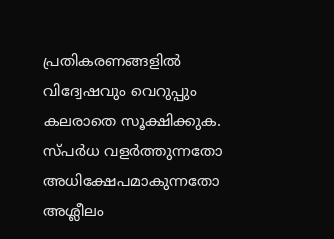പ്രതികരണങ്ങളിൽ വിദ്വേഷവും വെറുപ്പും കലരാതെ സൂക്ഷിക്കുക. സ്പർധ വളർത്തുന്നതോ അധിക്ഷേപമാകുന്നതോ അശ്ലീലം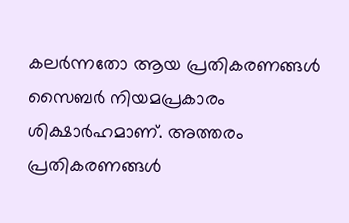കലർന്നതോ ആയ പ്രതികരണങ്ങൾ സൈബർ നിയമപ്രകാരം ശിക്ഷാർഹമാണ്. അത്തരം പ്രതികരണങ്ങൾ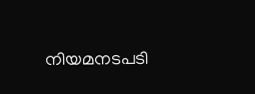നിയമനടപടി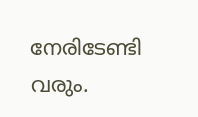നേരിടേണ്ടി വരും.